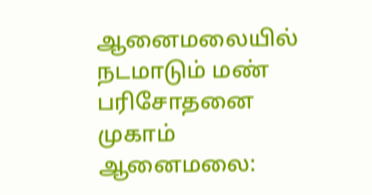ஆனைமலையில் நடமாடும் மண் பரிசோதனை முகாம்
ஆனைமலை: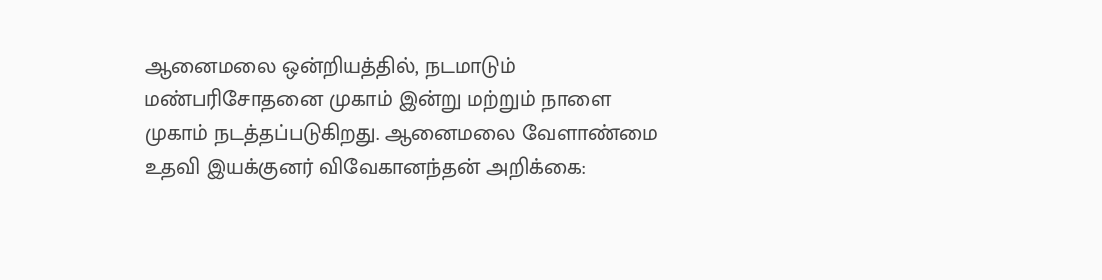ஆனைமலை ஒன்றியத்தில், நடமாடும் மண்பரிசோதனை முகாம் இன்று மற்றும் நாளை முகாம் நடத்தப்படுகிறது. ஆனைமலை வேளாண்மை உதவி இயக்குனர் விவேகானந்தன் அறிக்கை: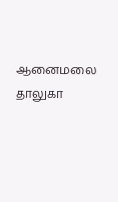ஆனைமலை தாலுகா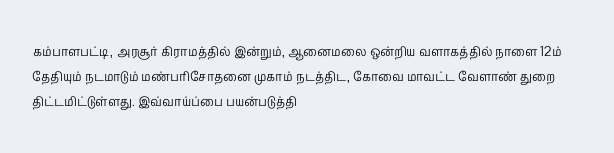கம்பாளபட்டி, அரசூர் கிராமத்தில் இன்றும், ஆனைமலை ஒன்றிய வளாகத்தில் நாளை 12ம் தேதியும் நடமாடும் மண்பரிசோதனை முகாம் நடத்திட, கோவை மாவட்ட வேளாண் துறை திட்டமிட்டுள்ளது. இவ்வாய்ப்பை பயன்படுத்தி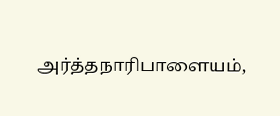அர்த்தநாரிபாளையம்,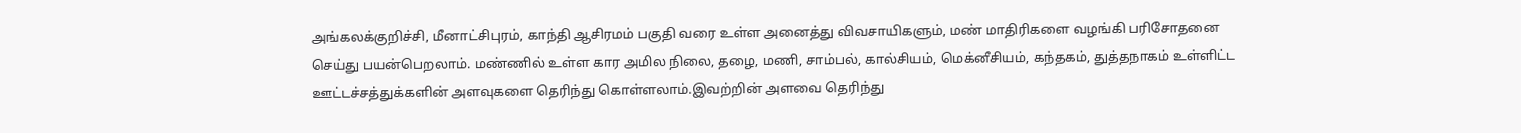அங்கலக்குறிச்சி, மீனாட்சிபுரம், காந்தி ஆசிரமம் பகுதி வரை உள்ள அனைத்து விவசாயிகளும், மண் மாதிரிகளை வழங்கி பரிசோதனை செய்து பயன்பெறலாம். மண்ணில் உள்ள கார அமில நிலை, தழை, மணி, சாம்பல், கால்சியம், மெக்னீசியம், கந்தகம், துத்தநாகம் உள்ளிட்ட ஊட்டச்சத்துக்களின் அளவுகளை தெரிந்து கொள்ளலாம்.இவற்றின் அளவை தெரிந்து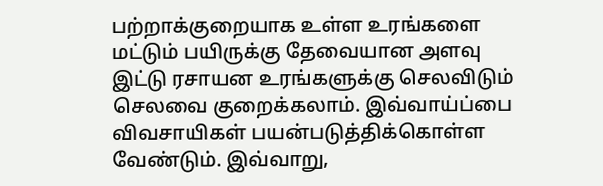பற்றாக்குறையாக உள்ள உரங்களை மட்டும் பயிருக்கு தேவையான அளவு இட்டு ரசாயன உரங்களுக்கு செலவிடும் செலவை குறைக்கலாம். இவ்வாய்ப்பை விவசாயிகள் பயன்படுத்திக்கொள்ள வேண்டும். இவ்வாறு,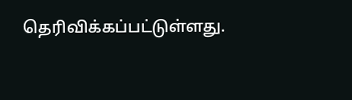தெரிவிக்கப்பட்டுள்ளது.